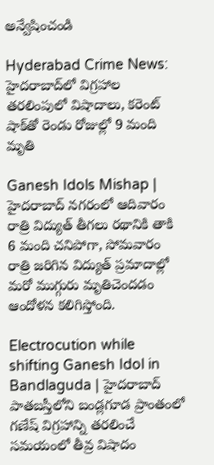అన్వేషించండి

Hyderabad Crime News: హైదరాబాద్‌లో విగ్రహాల తరలింపులో విషాదాలు, కరెంట్ షాక్‌తో రెండు రోజుల్లో 9 మంది మృతి

Ganesh Idols Mishap | హైదరాబాద్ నగరంలో ఆదివారం రాత్రి విద్యుత్ తీగలు రథానికి తాకి 6 మంది చనిపోగా, సోమవారం రాత్రి జరిగిన విద్యుత్ ప్రమాదాల్లో మరో ముగ్గురు మృతిచెందడం ఆందోళన కలిగిస్తోంది.

Electrocution while shifting Ganesh Idol in Bandlaguda | హైదరాబాద్‌ పాతబస్తీలోని బండ్లగూడ ప్రాంతంలో గణేష్ విగ్రహాన్ని తరలించే సమయంలో తీవ్ర విషాదం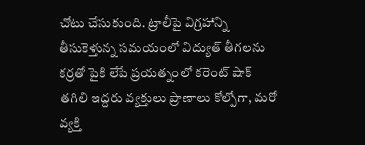చోటు చేసుకుంది. ట్రాలీపై విగ్రహాన్ని తీసుకెళ్తున్న సమయంలో విద్యుత్ తీగలను కర్రతో పైకి లేపే ప్రయత్నంలో కరెంట్ షాక్ తగిలి ఇద్దరు వ్యక్తులు ప్రాణాలు కోల్పోగా, మరో వ్యక్తి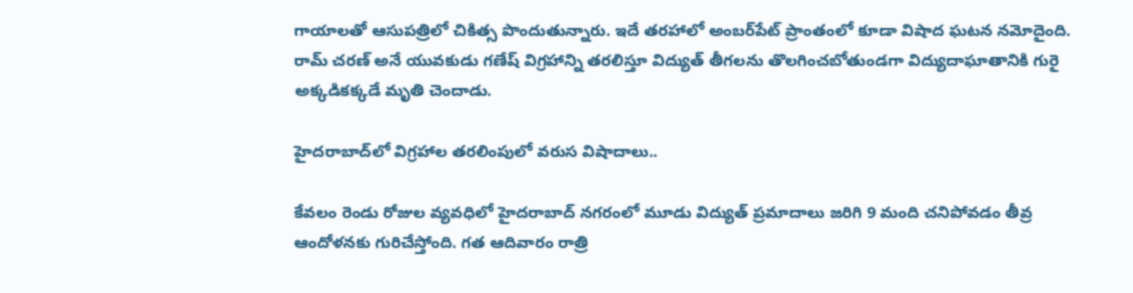గాయాలతో ఆసుపత్రిలో చికిత్స పొందుతున్నారు. ఇదే తరహాలో అంబర్‌పేట్ ప్రాంతంలో కూడా విషాద ఘటన నమోదైంది. రామ్ చరణ్ అనే యువకుడు గణేష్ విగ్రహాన్ని తరలిస్తూ విద్యుత్ తీగలను తొలగించబోతుండగా విద్యుదాఘాతానికి గురై అక్కడికక్కడే మృతి చెందాడు.

హైదరాబాద్‌లో విగ్రహాల తరలింపులో వరుస విషాదాలు..

కేవలం రెండు రోజుల వ్యవధిలో హైదరాబాద్‌ నగరంలో మూడు విద్యుత్ ప్రమాదాలు జరిగి 9 మంది చనిపోవడం తీవ్ర ఆందోళనకు గురిచేస్తోంది. గత ఆదివారం రాత్రి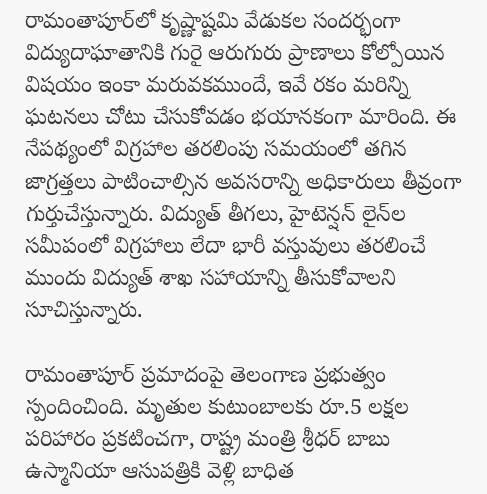రామంతాపూర్‌లో కృష్ణాష్టమి వేడుకల సందర్భంగా విద్యుదాఘాతానికి గురై ఆరుగురు ప్రాణాలు కోల్పోయిన విషయం ఇంకా మరువకముందే, ఇవే రకం మరిన్ని ఘటనలు చోటు చేసుకోవడం భయానకంగా మారింది. ఈ నేపథ్యంలో విగ్రహాల తరలింపు సమయంలో తగిన జాగ్రత్తలు పాటించాల్సిన అవసరాన్ని అధికారులు తీవ్రంగా గుర్తుచేస్తున్నారు. విద్యుత్ తీగలు, హైటెన్షన్ లైన్‌ల సమీపంలో విగ్రహాలు లేదా భారీ వస్తువులు తరలించే ముందు విద్యుత్ శాఖ సహాయాన్ని తీసుకోవాలని సూచిస్తున్నారు.

రామంతాపూర్‌ ప్రమాదంపై తెలంగాణ ప్రభుత్వం స్పందించింది. మృతుల కుటుంబాలకు రూ.5 లక్షల పరిహారం ప్రకటించగా, రాష్ట్ర మంత్రి శ్రీధర్ బాబు ఉస్మానియా ఆసుపత్రికి వెళ్లి బాధిత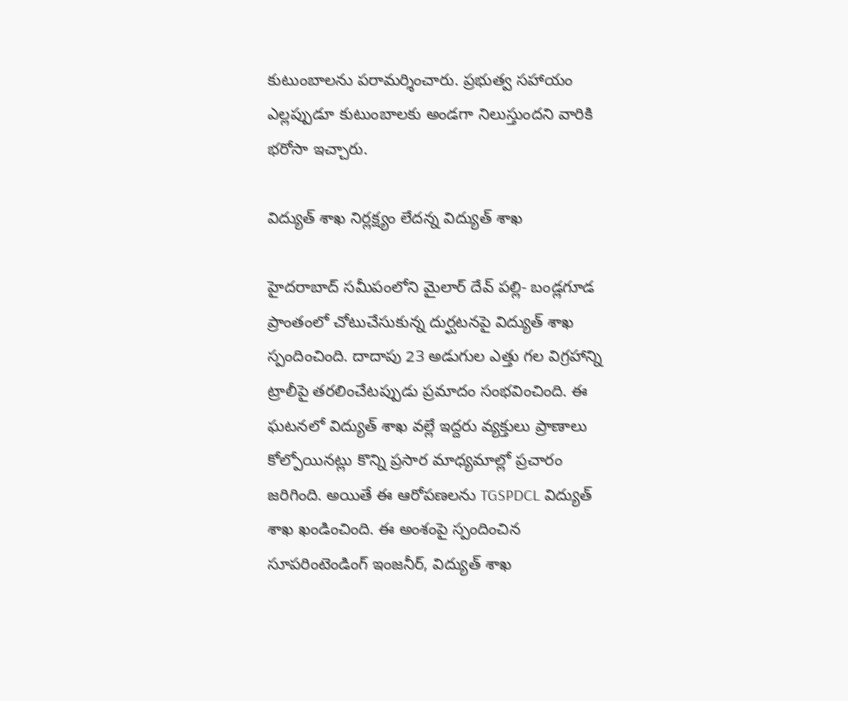కుటుంబాలను పరామర్శించారు. ప్రభుత్వ సహాయం ఎల్లప్పుడూ కుటుంబాలకు అండగా నిలుస్తుందని వారికి భరోసా ఇచ్చారు.

విద్యుత్ శాఖ నిర్లక్ష్యం లేదన్న విద్యుత్ శాఖ

హైదరాబాద్‌ సమీపంలోని మైలార్ దేవ్ పల్లి- బండ్లగూడ ప్రాంతంలో చోటుచేసుకున్న దుర్ఘటనపై విద్యుత్ శాఖ స్పందించింది. దాదాపు 23 అడుగుల ఎత్తు గల విగ్రహాన్ని ట్రాలీపై తరలించేటప్పుడు ప్రమాదం సంభవించింది. ఈ ఘటనలో విద్యుత్ శాఖ వల్లే ఇద్దరు వ్యక్తులు ప్రాణాలు కోల్పోయినట్లు కొన్ని ప్రసార మాధ్యమాల్లో ప్రచారం జరిగింది. అయితే ఈ ఆరోపణలను TGSPDCL విద్యుత్ శాఖ ఖండించింది. ఈ అంశంపై స్పందించిన సూపరింటెండింగ్ ఇంజనీర్, విద్యుత్ శాఖ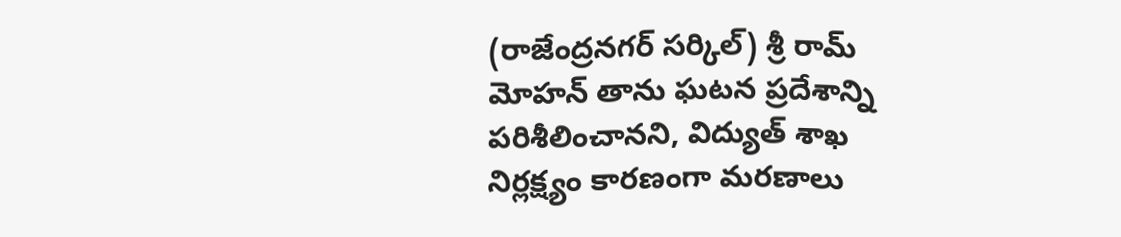(రాజేంద్రనగర్ సర్కిల్) శ్రీ రామ్ మోహన్ తాను ఘటన ప్రదేశాన్ని పరిశీలించానని, విద్యుత్ శాఖ నిర్లక్ష్యం కారణంగా మరణాలు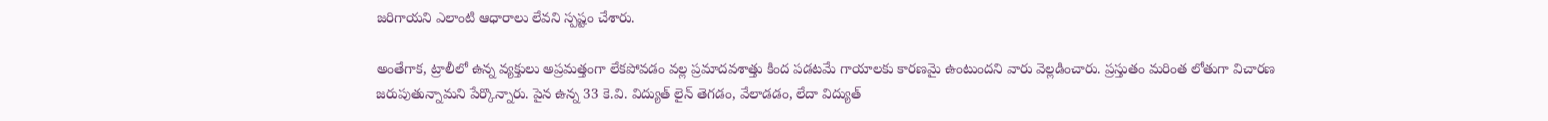జరిగాయని ఎలాంటి ఆధారాలు లేవని స్పష్టం చేశారు.

అంతేగాక, ట్రాలీలో ఉన్న వ్యక్తులు అప్రమత్తంగా లేకపోవడం వల్ల ప్రమాదవశాత్తు కింద పడటమే గాయాలకు కారణమై ఉంటుందని వారు వెల్లడించారు. ప్రస్తుతం మరింత లోతుగా విచారణ జరుపుతున్నామని పేర్కొన్నారు. పైన ఉన్న 33 కె.వి. విద్యుత్ లైన్ తెగడం, వేలాడడం, లేదా విద్యుత్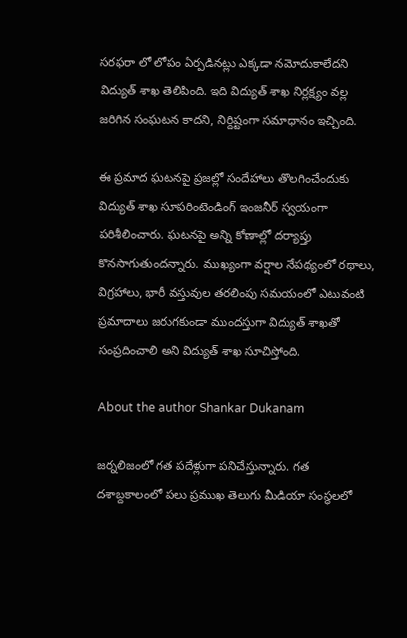సరఫరా లో లోపం ఏర్పడినట్లు ఎక్కడా నమోదుకాలేదని విద్యుత్ శాఖ తెలిపింది. ఇది విద్యుత్ శాఖ నిర్లక్ష్యం వల్ల జరిగిన సంఘటన కాదని, నిర్దిష్టంగా సమాధానం ఇచ్చింది.

ఈ ప్రమాద ఘటనపై ప్రజల్లో సందేహాలు తొలగించేందుకు విద్యుత్ శాఖ సూపరింటెండింగ్ ఇంజనీర్ స్వయంగా పరిశీలించారు. ఘటనపై అన్ని కోణాల్లో దర్యాప్తు కొనసాగుతుందన్నారు. ముఖ్యంగా వర్షాల నేపథ్యంలో రథాలు, విగ్రహాలు, భారీ వస్తువుల తరలింపు సమయంలో ఎటువంటి ప్రమాదాలు జరుగకుండా ముందస్తుగా విద్యుత్ శాఖతో సంప్రదించాలి అని విద్యుత్ శాఖ సూచిస్తోంది.

About the author Shankar Dukanam

జర్నలిజంలో గత పదేళ్లుగా పనిచేస్తున్నారు. గత దశాబ్దకాలంలో పలు ప్రముఖ తెలుగు మీడియా సంస్థలలో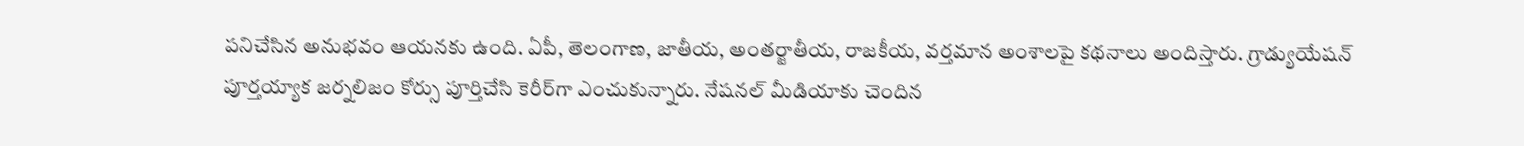పనిచేసిన అనుభవం ఆయనకు ఉంది. ఏపీ, తెలంగాణ, జాతీయ, అంతర్జాతీయ, రాజకీయ, వర్తమాన అంశాలపై కథనాలు అందిస్తారు. గ్రాడ్యుయేషన్ పూర్తయ్యాక జర్నలిజం కోర్సు పూర్తిచేసి కెరీర్‌గా ఎంచుకున్నారు. నేషనల్ మీడియాకు చెందిన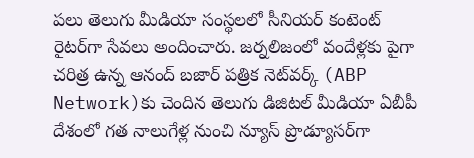పలు తెలుగు మీడియా సంస్థలలో సీనియర్ కంటెంట్ రైటర్‌గా సేవలు అందించారు. జర్నలిజంలో వందేళ్లకు పైగా చరిత్ర ఉన్న ఆనంద్ బజార్ పత్రిక నెట్‌వర్క్ (ABP Network)కు చెందిన తెలుగు డిజిటల్ మీడియా ఏబీపీ దేశంలో గత నాలుగేళ్ల నుంచి న్యూస్ ప్రొడ్యూసర్‌గా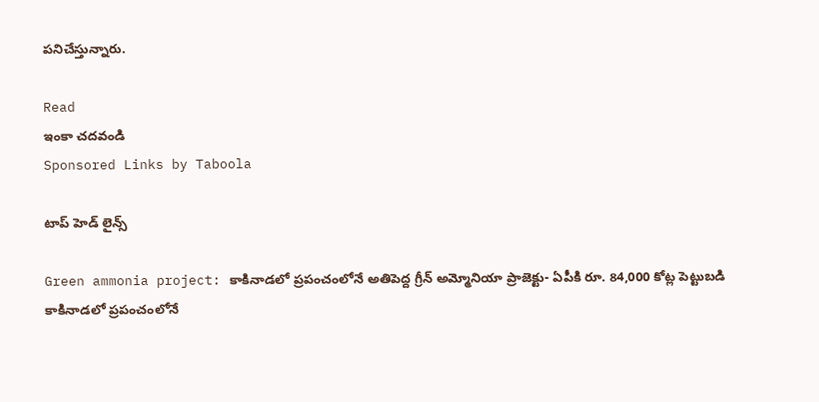పనిచేస్తున్నారు.

Read
ఇంకా చదవండి
Sponsored Links by Taboola

టాప్ హెడ్ లైన్స్

Green ammonia project: కాకినాడలో ప్రపంచంలోనే అతిపెద్ద గ్రీన్ అమ్మోనియా ప్రాజెక్టు- ఏపీకి రూ. 84,000 కోట్ల పెట్టుబడి
కాకినాడలో ప్రపంచంలోనే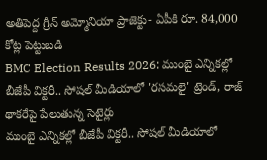అతిపెద్ద గ్రీన్ అమ్మోనియా ప్రాజెక్టు- ఏపీకి రూ. 84,000 కోట్ల పెట్టుబడి
BMC Election Results 2026: ముంబై ఎన్నికల్లో బీజేపీ విక్టరీ.. సోషల్ మీడియాలో 'రసమలై' ట్రెండ్, రాజ్ థాకరేపై పేలుతున్న సెటైర్లు
ముంబై ఎన్నికల్లో బీజేపీ విక్టరీ.. సోషల్ మీడియాలో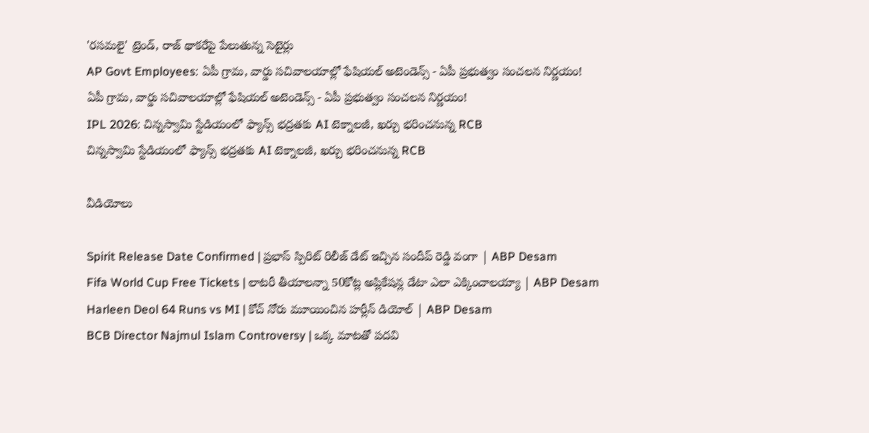'రసమలై' ట్రెండ్, రాజ్ థాకరేపై పేలుతున్న సెటైర్లు
AP Govt Employees: ఏపీ గ్రామ, వార్డు సచివాలయాల్లో ఫేషియల్ అటెండెన్స్ - ఏపీ ప్రభుత్వం సంచలన నిర్ణయం!
ఏపీ గ్రామ, వార్డు సచివాలయాల్లో ఫేషియల్ అటెండెన్స్ - ఏపీ ప్రభుత్వం సంచలన నిర్ణయం!
IPL 2026: చిన్నస్వామి స్టేడియంలో ఫ్యాన్స్ భద్రతకు AI టెక్నాలజీ, ఖర్చు భరించనున్న RCB
చిన్నస్వామి స్టేడియంలో ఫ్యాన్స్ భద్రతకు AI టెక్నాలజీ, ఖర్చు భరించనున్న RCB

వీడియోలు

Spirit Release Date Confirmed | ప్రభాస్ స్పిరిట్ రిలీజ్ డేట్ ఇచ్చిన సందీప్ రెడ్డి వంగా | ABP Desam
Fifa World Cup Free Tickets | లాటరీ తీయాలన్నా 50కోట్ల అప్లికేషన్ల డేటా ఎలా ఎక్కించాలయ్యా | ABP Desam
Harleen Deol 64 Runs vs MI | కోచ్ నోరు మూయించిన హర్లీన్ డియోల్ | ABP Desam
BCB Director Najmul Islam Controversy | ఒక్క మాటతో పదవి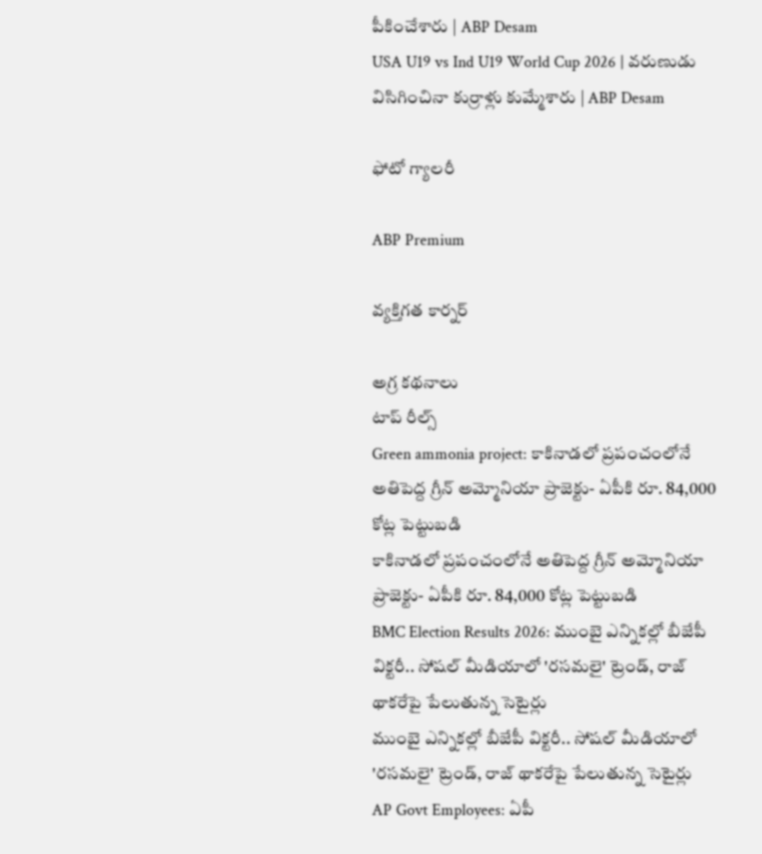పీకించేశారు | ABP Desam
USA U19 vs Ind U19 World Cup 2026 | వరుణుడు విసిగించినా కుర్రాళ్లు కుమ్మేశారు | ABP Desam

ఫోటో గ్యాలరీ

ABP Premium

వ్యక్తిగత కార్నర్

అగ్ర కథనాలు
టాప్ రీల్స్
Green ammonia project: కాకినాడలో ప్రపంచంలోనే అతిపెద్ద గ్రీన్ అమ్మోనియా ప్రాజెక్టు- ఏపీకి రూ. 84,000 కోట్ల పెట్టుబడి
కాకినాడలో ప్రపంచంలోనే అతిపెద్ద గ్రీన్ అమ్మోనియా ప్రాజెక్టు- ఏపీకి రూ. 84,000 కోట్ల పెట్టుబడి
BMC Election Results 2026: ముంబై ఎన్నికల్లో బీజేపీ విక్టరీ.. సోషల్ మీడియాలో 'రసమలై' ట్రెండ్, రాజ్ థాకరేపై పేలుతున్న సెటైర్లు
ముంబై ఎన్నికల్లో బీజేపీ విక్టరీ.. సోషల్ మీడియాలో 'రసమలై' ట్రెండ్, రాజ్ థాకరేపై పేలుతున్న సెటైర్లు
AP Govt Employees: ఏపీ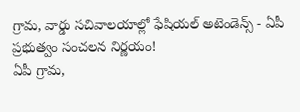గ్రామ, వార్డు సచివాలయాల్లో ఫేషియల్ అటెండెన్స్ - ఏపీ ప్రభుత్వం సంచలన నిర్ణయం!
ఏపీ గ్రామ,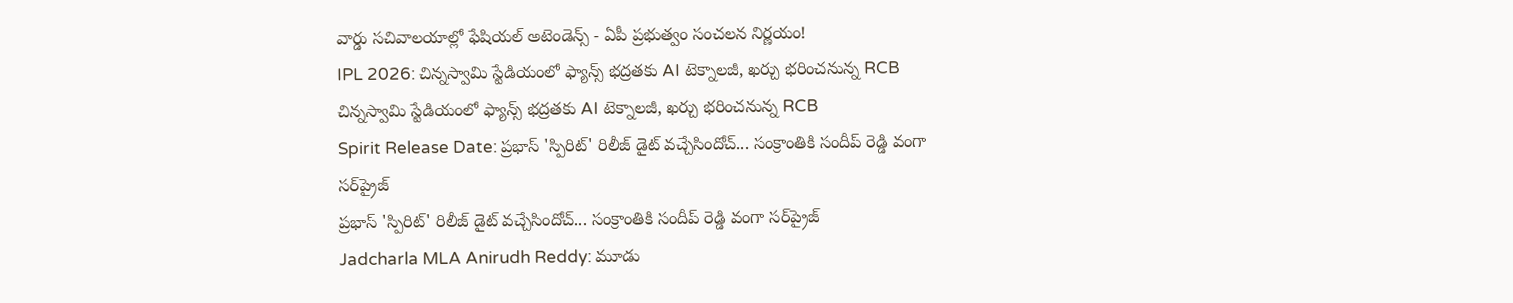వార్డు సచివాలయాల్లో ఫేషియల్ అటెండెన్స్ - ఏపీ ప్రభుత్వం సంచలన నిర్ణయం!
IPL 2026: చిన్నస్వామి స్టేడియంలో ఫ్యాన్స్ భద్రతకు AI టెక్నాలజీ, ఖర్చు భరించనున్న RCB
చిన్నస్వామి స్టేడియంలో ఫ్యాన్స్ భద్రతకు AI టెక్నాలజీ, ఖర్చు భరించనున్న RCB
Spirit Release Date: ప్రభాస్ 'స్పిరిట్' రిలీజ్ డైట్ వచ్చేసిందోచ్... సంక్రాంతికి సందీప్ రెడ్డి వంగా సర్‌ప్రైజ్
ప్రభాస్ 'స్పిరిట్' రిలీజ్ డైట్ వచ్చేసిందోచ్... సంక్రాంతికి సందీప్ రెడ్డి వంగా సర్‌ప్రైజ్
Jadcharla MLA Anirudh Reddy: మూడు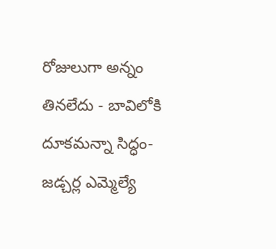రోజులుగా అన్నం తినలేదు - బావిలోకి దూకమన్నా సిద్ధం- జడ్చర్ల ఎమ్మెల్యే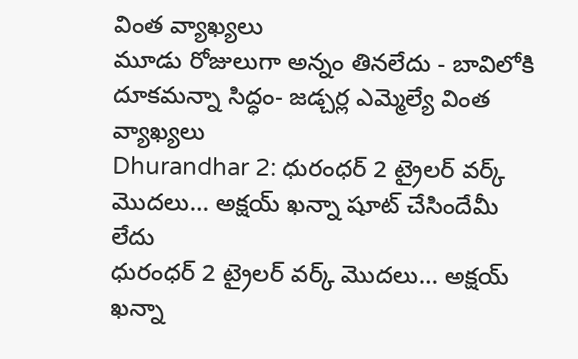వింత వ్యాఖ్యలు
మూడు రోజులుగా అన్నం తినలేదు - బావిలోకి దూకమన్నా సిద్ధం- జడ్చర్ల ఎమ్మెల్యే వింత వ్యాఖ్యలు
Dhurandhar 2: ధురంధర్ 2 ట్రైలర్ వర్క్ మొదలు… అక్షయ్ ఖన్నా షూట్ చేసిందేమీ లేదు
ధురంధర్ 2 ట్రైలర్ వర్క్ మొదలు… అక్షయ్ ఖన్నా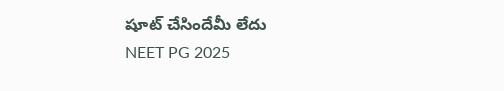షూట్ చేసిందేమీ లేదు
NEET PG 2025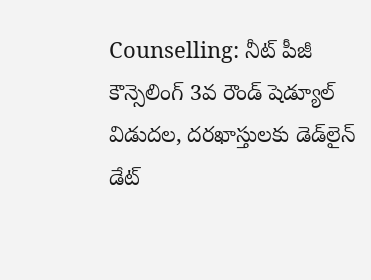Counselling: నీట్ పీజీ కౌన్సెలింగ్ 3వ రౌండ్ షెడ్యూల్ విడుదల, దరఖాస్తులకు డెడ్‌లైన్ డేట్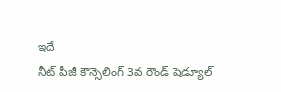ఇదే
నీట్ పీజీ కౌన్సెలింగ్ 3వ రౌండ్ షెడ్యూల్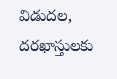విడుదల, దరఖాస్తులకు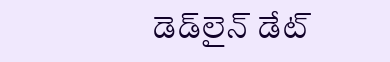డెడ్‌లైన్ డేట్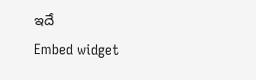ఇదే
Embed widget